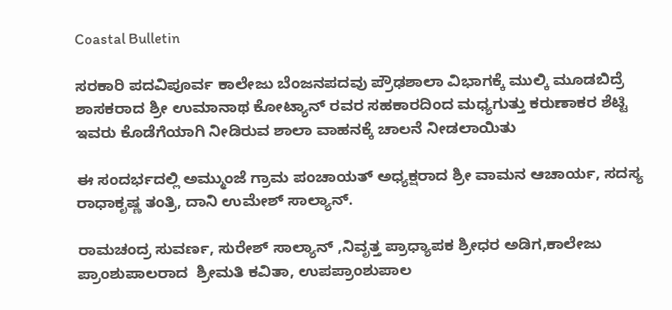Coastal Bulletin

ಸರಕಾರಿ ಪದವಿಪೂರ್ವ ಕಾಲೇಜು ಬೆಂಜನಪದವು ಪ್ರೌಢಶಾಲಾ ವಿಭಾಗಕ್ಕೆ ಮುಲ್ಕಿ ಮೂಡಬಿದ್ರೆ ಶಾಸಕರಾದ ಶ್ರೀ ಉಮಾನಾಥ ಕೋಟ್ಯಾನ್ ರವರ ಸಹಕಾರದಿಂದ ಮಧ್ಯಗುತ್ತು ಕರುಣಾಕರ ಶೆಟ್ಟಿ ಇವರು ಕೊಡೆಗೆಯಾಗಿ ನೀಡಿರುವ ಶಾಲಾ ವಾಹನಕ್ಕೆ ಚಾಲನೆ ನೀಡಲಾಯಿತು

ಈ ಸಂದರ್ಭದಲ್ಲಿ ಅಮ್ಮುಂಜೆ ಗ್ರಾಮ ಪಂಚಾಯತ್ ಅಧ್ಯಕ್ಷರಾದ ಶ್ರೀ ವಾಮನ ಆಚಾರ್ಯ, ಸದಸ್ಯ ರಾಧಾಕೃಷ್ಣ ತಂತ್ರಿ, ದಾನಿ ಉಮೇಶ್ ಸಾಲ್ಯಾನ್.

ರಾಮಚಂದ್ರ ಸುವರ್ಣ, ಸುರೇಶ್ ಸಾಲ್ಯಾನ್ ,ನಿವೃತ್ತ ಪ್ರಾಧ್ಯಾಪಕ ಶ್ರೀಧರ ಅಡಿಗ,ಕಾಲೇಜು ಪ್ರಾಂಶುಪಾಲರಾದ  ಶ್ರೀಮತಿ ಕವಿತಾ, ಉಪಪ್ರಾಂಶುಪಾಲ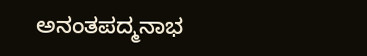ಅನಂತಪದ್ಮನಾಭ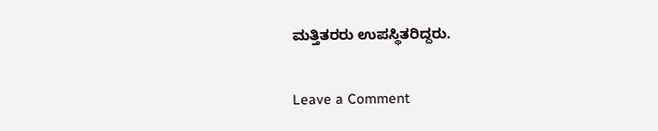ಮತ್ತಿತರರು ಉಪಸ್ಥಿತರಿದ್ದರು.

Leave a Comment